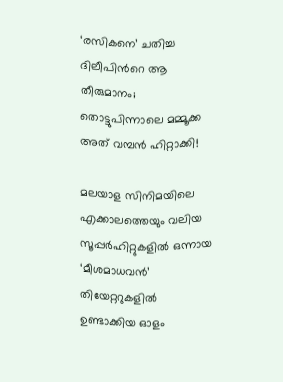‘രസികനെ’ ചതിച്ച ദിലീപിന്‍റെ ആ തീരുമാനം; തൊട്ടുപിന്നാലെ മമ്മൂക്ക അത് വമ്പൻ ഹിറ്റാക്കി!

മലയാള സിനിമയിലെ എക്കാലത്തെയും വലിയ സൂപ്പർഹിറ്റുകളിൽ ഒന്നായ ‘മീശമാധവൻ’ തിയേറ്ററുകളിൽ ഉണ്ടാക്കിയ ഓളം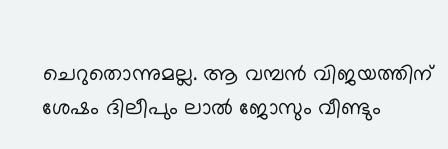ചെറുതൊന്നുമല്ല. ആ വമ്പൻ വിജയത്തിന് ശേഷം ദിലീപും ലാൽ ജോസും വീണ്ടും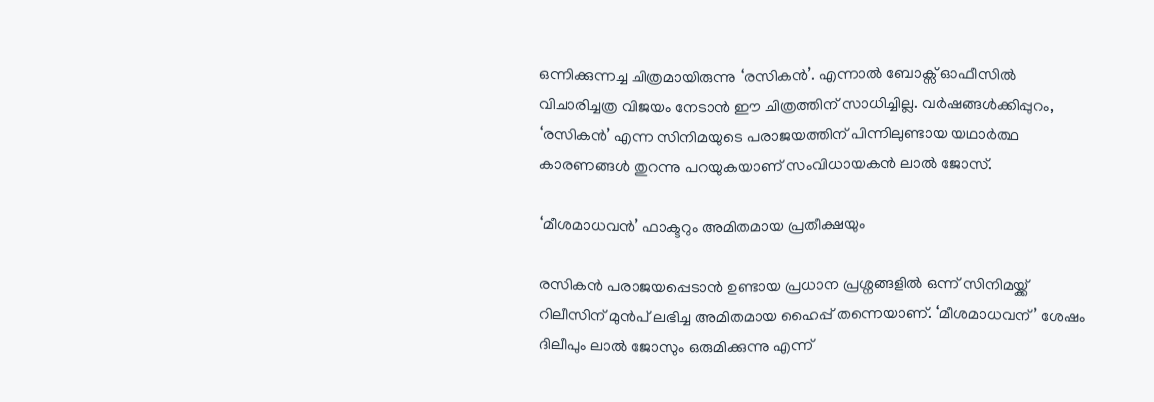ഒന്നിക്കുന്നച്ച ചിത്രമായിരുന്നു ‘രസികൻ’. എന്നാൽ ബോക്സ് ഓഫീസിൽ വിചാരിച്ചത്ര വിജയം നേടാൻ ഈ ചിത്രത്തിന് സാധിച്ചില്ല. വർഷങ്ങൾക്കിപ്പുറം, ‘രസികൻ’ എന്ന സിനിമയുടെ പരാജയത്തിന് പിന്നിലുണ്ടായ യഥാർത്ഥ കാരണങ്ങൾ തുറന്നു പറയുകയാണ് സംവിധായകൻ ലാൽ ജോസ്.

‘മീശമാധവൻ’ ഫാക്ടറും അമിതമായ പ്രതീക്ഷയും

രസികൻ പരാജയപ്പെടാൻ ഉണ്ടായ പ്രധാന പ്രശ്നങ്ങളിൽ ഒന്ന് സിനിമയ്ക്ക് റിലീസിന് മുൻപ് ലഭിച്ച അമിതമായ ഹൈപ്പ് തന്നെയാണ്. ‘മീശമാധവന്’ ശേഷം ദിലീപും ലാൽ ജോസും ഒരുമിക്കുന്നു എന്ന്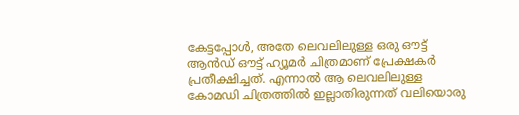കേട്ടപ്പോൾ, അതേ ലെവലിലുള്ള ഒരു ഔട്ട് ആൻഡ് ഔട്ട് ഹ്യൂമർ ചിത്രമാണ് പ്രേക്ഷകർ പ്രതീക്ഷിച്ചത്. എന്നാൽ ആ ലെവലിലുള്ള കോമഡി ചിത്രത്തിൽ ഇല്ലാതിരുന്നത് വലിയൊരു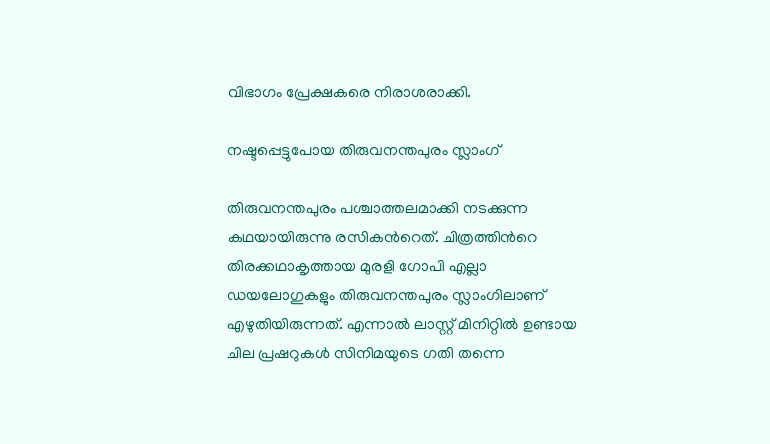വിഭാഗം പ്രേക്ഷകരെ നിരാശരാക്കി.

നഷ്ടപ്പെട്ടുപോയ തിരുവനന്തപുരം സ്ലാംഗ്

തിരുവനന്തപുരം പശ്ചാത്തലമാക്കി നടക്കുന്ന കഥയായിരുന്നു രസികന്‍റെത്. ചിത്രത്തിന്‍റെ തിരക്കഥാകൃത്തായ മുരളി ഗോപി എല്ലാ ഡയലോഗുകളും തിരുവനന്തപുരം സ്ലാംഗിലാണ് എഴുതിയിരുന്നത്. എന്നാൽ ലാസ്റ്റ് മിനിറ്റിൽ ഉണ്ടായ ചില പ്രഷറുകൾ സിനിമയുടെ ഗതി തന്നെ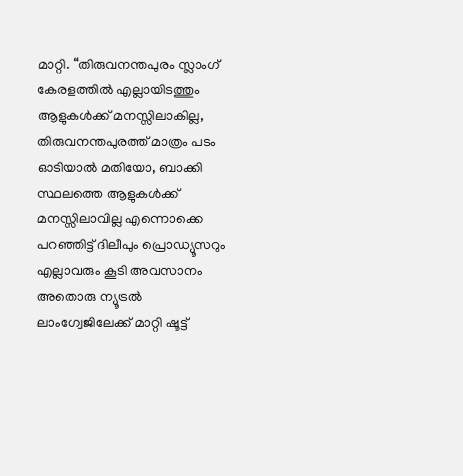മാറ്റി. “തിരുവനന്തപുരം സ്ലാംഗ് കേരളത്തിൽ എല്ലായിടത്തും ആളുകൾക്ക് മനസ്സിലാകില്ല, തിരുവനന്തപുരത്ത് മാത്രം പടം ഓടിയാൽ മതിയോ, ബാക്കി സ്ഥലത്തെ ആളുകൾക്ക് മനസ്സിലാവില്ല എന്നൊക്കെ പറഞ്ഞിട്ട് ദിലീപും പ്രൊഡ്യൂസറും എല്ലാവരും കൂടി അവസാനം അതൊരു ന്യൂട്രൽ ലാംഗ്വേജിലേക്ക് മാറ്റി ഷൂട്ട്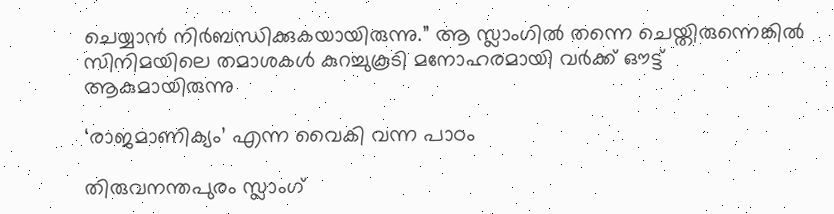ചെയ്യാൻ നിർബന്ധിക്കുകയായിരുന്നു.” ആ സ്ലാംഗിൽ തന്നെ ചെയ്തിരുന്നെങ്കിൽ സിനിമയിലെ തമാശകൾ കുറച്ചുകൂടി മനോഹരമായി വർക്ക് ഔട്ട് ആകുമായിരുന്നു

‘രാജമാണിക്യം’ എന്ന വൈകി വന്ന പാഠം

തിരുവനന്തപുരം സ്ലാംഗ്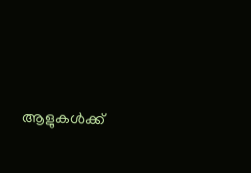ആളുകൾക്ക്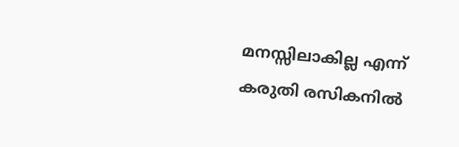മനസ്സിലാകില്ല എന്ന് കരുതി രസികനിൽ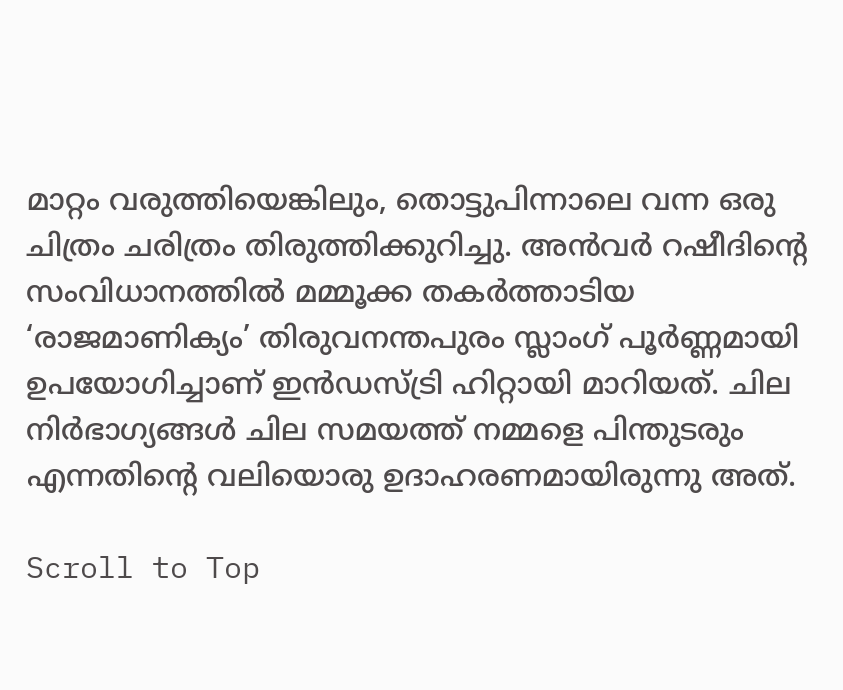മാറ്റം വരുത്തിയെങ്കിലും, തൊട്ടുപിന്നാലെ വന്ന ഒരു ചിത്രം ചരിത്രം തിരുത്തിക്കുറിച്ചു. അൻവർ റഷീദിന്‍റെ സംവിധാനത്തിൽ മമ്മൂക്ക തകർത്താടിയ ‘രാജമാണിക്യം’ തിരുവനന്തപുരം സ്ലാംഗ് പൂർണ്ണമായി ഉപയോഗിച്ചാണ് ഇൻഡസ്ട്രി ഹിറ്റായി മാറിയത്. ചില നിർഭാഗ്യങ്ങൾ ചില സമയത്ത് നമ്മളെ പിന്തുടരും എന്നതിന്റെ വലിയൊരു ഉദാഹരണമായിരുന്നു അത്.

Scroll to Top